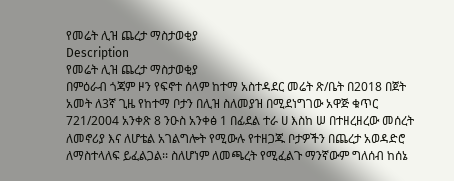የመሬት ሊዝ ጨረታ ማስታወቂያ
Description
የመሬት ሊዝ ጨረታ ማስታወቂያ
በምዕራብ ጎጃም ዞን የፍኖተ ሰላም ከተማ አስተዳደር መሬት ጽ/ቤት በ2018 በጀት አመት ለ3ኛ ጊዜ የከተማ ቦታን በሊዝ ስለመያዝ በሚደነግገው አዋጅ ቁጥር 721/2004 አንቀጽ 8 ንዑስ አንቀፅ 1 በፊደል ተራ ሀ እስከ ሠ በተዘረዘረው መሰረት ለመኖሪያ እና ለሆቴል አገልግሎት የሚውሉ የተዘጋጁ ቦታዎችን በጨረታ አወዳድሮ ለማስተላለፍ ይፈልጋል፡፡ ስለሆነም ለመጫረት የሚፈልጉ ማንኛውም ግለሰብ ከሰኔ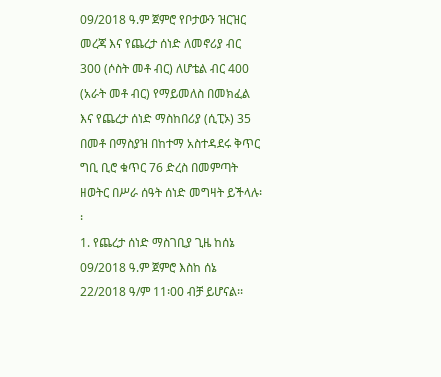09/2018 ዓ.ም ጀምሮ የቦታውን ዝርዝር መረጃ እና የጨረታ ሰነድ ለመኖሪያ ብር 300 (ሶስት መቶ ብር) ለሆቴል ብር 400 (አራት መቶ ብር) የማይመለስ በመክፈል እና የጨረታ ሰነድ ማስከበሪያ (ሲፒኦ) 35 በመቶ በማስያዝ በከተማ አስተዳደሩ ቅጥር ግቢ ቢሮ ቁጥር 76 ድረስ በመምጣት ዘወትር በሥራ ሰዓት ሰነድ መግዛት ይችላሉ፡፡
1. የጨረታ ሰነድ ማስገቢያ ጊዜ ከሰኔ 09/2018 ዓ.ም ጀምሮ እስከ ሰኔ 22/2018 ዓ/ም 11፡00 ብቻ ይሆናል፡፡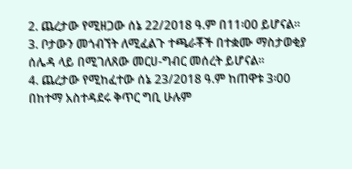2. ጨረታው የሚዘጋው ሰኔ 22/2018 ዓ.ም በ11፡00 ይሆናል፡፡
3. ቦታውን መጎብኘት ለሚፈልጉ ተጫራቾች በተቋሙ ማስታወቂያ ሰሌዳ ላይ በሚገለጸው መርሀ-ግብር መሰረት ይሆናል፡፡
4. ጨረታው የሚከፈተው ሰኔ 23/2018 ዓ.ም ከጠዋቱ 3፡00 በከተማ አስተዳደሩ ቅጥር ግቢ ሁሉም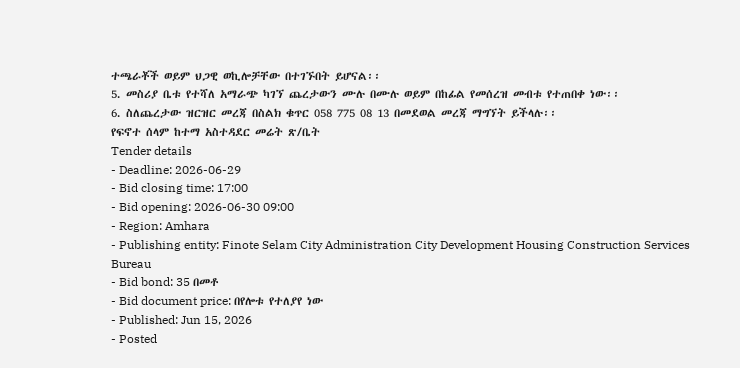ተጫራቾች ወይም ህጋዊ ወኪሎቻቸው በተገኙበት ይሆናል፡፡
5. መስሪያ ቤቱ የተሻለ አማራጭ ካገኘ ጨረታውን ሙሉ በሙሉ ወይም በከፊል የመሰረዝ መብቱ የተጠበቀ ነው፡፡
6. ስለጨረታው ዝርዝር መረጃ በስልክ ቁጥር 058 775 08 13 በመደወል መረጃ ማግኘት ይችላሉ፡፡
የፍኖተ ሰላም ከተማ አስተዳደር መሬት ጽ/ቤት
Tender details
- Deadline: 2026-06-29
- Bid closing time: 17:00
- Bid opening: 2026-06-30 09:00
- Region: Amhara
- Publishing entity: Finote Selam City Administration City Development Housing Construction Services Bureau
- Bid bond: 35 በመቶ
- Bid document price: በየሎቱ የተለያየ ነው
- Published: Jun 15, 2026
- Posted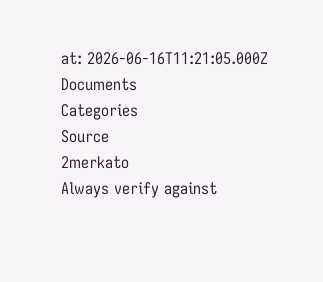at: 2026-06-16T11:21:05.000Z
Documents
Categories
Source
2merkato
Always verify against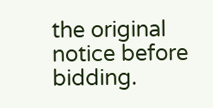the original notice before bidding.